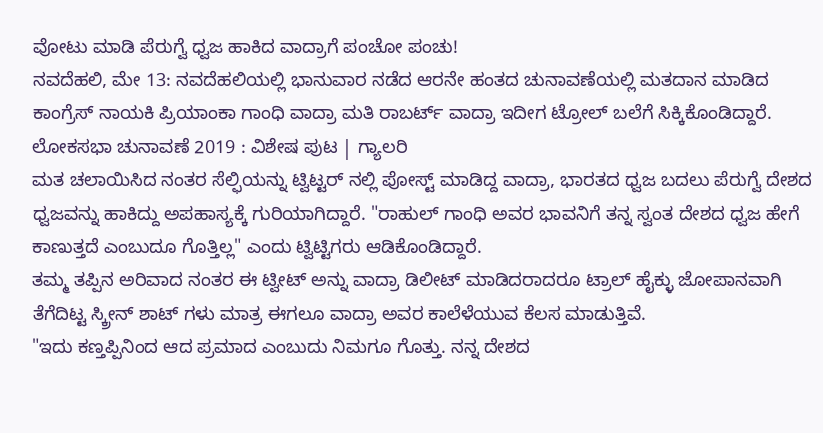ವೋಟು ಮಾಡಿ ಪೆರುಗ್ವೆ ಧ್ವಜ ಹಾಕಿದ ವಾದ್ರಾಗೆ ಪಂಚೋ ಪಂಚು!
ನವದೆಹಲಿ, ಮೇ 13: ನವದೆಹಲಿಯಲ್ಲಿ ಭಾನುವಾರ ನಡೆದ ಆರನೇ ಹಂತದ ಚುನಾವಣೆಯಲ್ಲಿ ಮತದಾನ ಮಾಡಿದ ಕಾಂಗ್ರೆಸ್ ನಾಯಕಿ ಪ್ರಿಯಾಂಕಾ ಗಾಂಧಿ ವಾದ್ರಾ ಮತಿ ರಾಬರ್ಟ್ ವಾದ್ರಾ ಇದೀಗ ಟ್ರೋಲ್ ಬಲೆಗೆ ಸಿಕ್ಕಿಕೊಂಡಿದ್ದಾರೆ.
ಲೋಕಸಭಾ ಚುನಾವಣೆ 2019 : ವಿಶೇಷ ಪುಟ | ಗ್ಯಾಲರಿ
ಮತ ಚಲಾಯಿಸಿದ ನಂತರ ಸೆಲ್ಫಿಯನ್ನು ಟ್ವಿಟ್ಟರ್ ನಲ್ಲಿ ಪೋಸ್ಟ್ ಮಾಡಿದ್ದ ವಾದ್ರಾ, ಭಾರತದ ಧ್ವಜ ಬದಲು ಪೆರುಗ್ವೆ ದೇಶದ ಧ್ವಜವನ್ನು ಹಾಕಿದ್ದು ಅಪಹಾಸ್ಯಕ್ಕೆ ಗುರಿಯಾಗಿದ್ದಾರೆ. "ರಾಹುಲ್ ಗಾಂಧಿ ಅವರ ಭಾವನಿಗೆ ತನ್ನ ಸ್ವಂತ ದೇಶದ ಧ್ವಜ ಹೇಗೆ ಕಾಣುತ್ತದೆ ಎಂಬುದೂ ಗೊತ್ತಿಲ್ಲ" ಎಂದು ಟ್ವಿಟ್ಟಿಗರು ಆಡಿಕೊಂಡಿದ್ದಾರೆ.
ತಮ್ಮ ತಪ್ಪಿನ ಅರಿವಾದ ನಂತರ ಈ ಟ್ವೀಟ್ ಅನ್ನು ವಾದ್ರಾ ಡಿಲೀಟ್ ಮಾಡಿದರಾದರೂ ಟ್ರಾಲ್ ಹೈಕ್ಳು ಜೋಪಾನವಾಗಿ ತೆಗೆದಿಟ್ಟ ಸ್ಕ್ರೀನ್ ಶಾಟ್ ಗಳು ಮಾತ್ರ ಈಗಲೂ ವಾದ್ರಾ ಅವರ ಕಾಲೆಳೆಯುವ ಕೆಲಸ ಮಾಡುತ್ತಿವೆ.
"ಇದು ಕಣ್ತಪ್ಪಿನಿಂದ ಆದ ಪ್ರಮಾದ ಎಂಬುದು ನಿಮಗೂ ಗೊತ್ತು. ನನ್ನ ದೇಶದ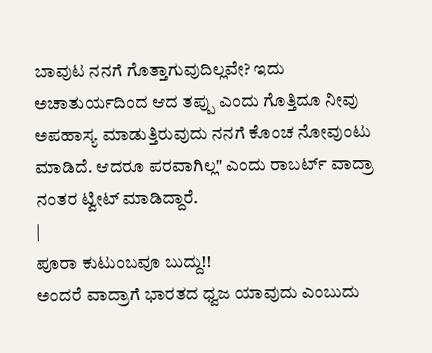ಬಾವುಟ ನನಗೆ ಗೊತ್ತಾಗುವುದಿಲ್ಲವೇ? ಇದು ಅಚಾತುರ್ಯದಿಂದ ಆದ ತಪ್ಪು ಎಂದು ಗೊತ್ತಿದೂ ನೀವು ಅಪಹಾಸ್ಯ ಮಾಡುತ್ತಿರುವುದು ನನಗೆ ಕೊಂಚ ನೋವುಂಟು ಮಾಡಿದೆ. ಆದರೂ ಪರವಾಗಿಲ್ಲ" ಎಂದು ರಾಬರ್ಟ್ ವಾದ್ರಾ ನಂತರ ಟ್ವೀಟ್ ಮಾಡಿದ್ದಾರೆ.
|
ಪೂರಾ ಕುಟುಂಬವೂ ಬುದ್ದು!!
ಅಂದರೆ ವಾದ್ರಾಗೆ ಭಾರತದ ಧ್ವಜ ಯಾವುದು ಎಂಬುದು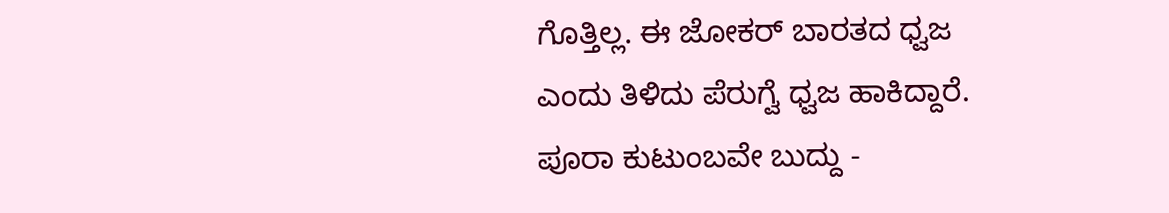ಗೊತ್ತಿಲ್ಲ. ಈ ಜೋಕರ್ ಬಾರತದ ಧ್ವಜ ಎಂದು ತಿಳಿದು ಪೆರುಗ್ವೆ ಧ್ವಜ ಹಾಕಿದ್ದಾರೆ. ಪೂರಾ ಕುಟುಂಬವೇ ಬುದ್ದು -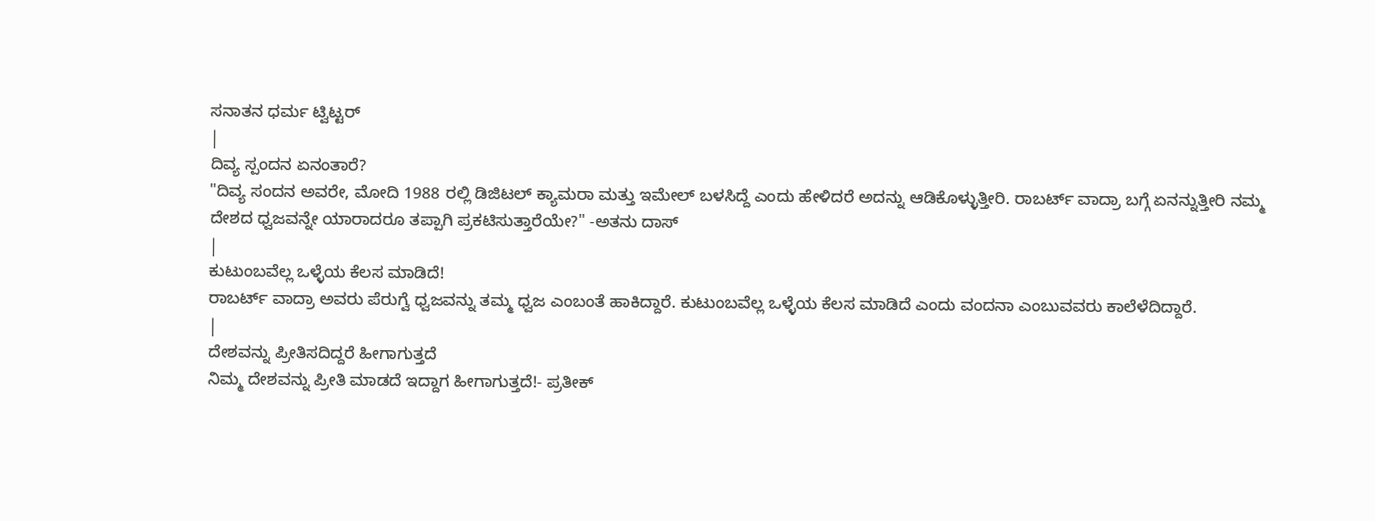ಸನಾತನ ಧರ್ಮ ಟ್ವಿಟ್ಟರ್
|
ದಿವ್ಯ ಸ್ಪಂದನ ಏನಂತಾರೆ?
"ದಿವ್ಯ ಸಂದನ ಅವರೇ, ಮೋದಿ 1988 ರಲ್ಲಿ ಡಿಜಿಟಲ್ ಕ್ಯಾಮರಾ ಮತ್ತು ಇಮೇಲ್ ಬಳಸಿದ್ದೆ ಎಂದು ಹೇಳಿದರೆ ಅದನ್ನು ಆಡಿಕೊಳ್ಳುತ್ತೀರಿ. ರಾಬರ್ಟ್ ವಾದ್ರಾ ಬಗ್ಗೆ ಏನನ್ನುತ್ತೀರಿ ನಮ್ಮ ದೇಶದ ಧ್ವಜವನ್ನೇ ಯಾರಾದರೂ ತಪ್ಪಾಗಿ ಪ್ರಕಟಿಸುತ್ತಾರೆಯೇ?" -ಅತನು ದಾಸ್
|
ಕುಟುಂಬವೆಲ್ಲ ಒಳ್ಳೆಯ ಕೆಲಸ ಮಾಡಿದೆ!
ರಾಬರ್ಟ್ ವಾದ್ರಾ ಅವರು ಪೆರುಗ್ವೆ ಧ್ವಜವನ್ನು ತಮ್ಮ ಧ್ವಜ ಎಂಬಂತೆ ಹಾಕಿದ್ದಾರೆ. ಕುಟುಂಬವೆಲ್ಲ ಒಳ್ಳೆಯ ಕೆಲಸ ಮಾಡಿದೆ ಎಂದು ವಂದನಾ ಎಂಬುವವರು ಕಾಲೆಳೆದಿದ್ದಾರೆ.
|
ದೇಶವನ್ನು ಪ್ರೀತಿಸದಿದ್ದರೆ ಹೀಗಾಗುತ್ತದೆ
ನಿಮ್ಮ ದೇಶವನ್ನು ಪ್ರೀತಿ ಮಾಡದೆ ಇದ್ದಾಗ ಹೀಗಾಗುತ್ತದೆ!- ಪ್ರತೀಕ್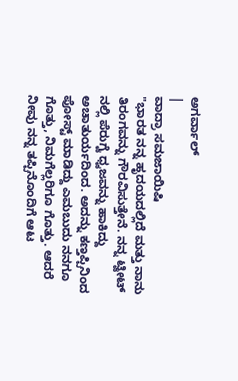ಅಗರ್ವಾಲ್
|
ವಾದ್ರಾ ಸಮಜಾಯಿಷಿ
"ಭಾರತ ನನ್ನ ಹೃದಯದಲ್ಲಿದೆ ಮತ್ತು ನಾನು ತಿರಂಗವನ್ನು ಗೌರವಿಸುತ್ತೇನೆ. ನನ್ನ ಟ್ವೀಟ್ ನಲ್ಲಿ ಪೆರುಗ್ವೆ ಧ್ವಜವನ್ನು ಹಾಕಿದ್ದು ಅಚಾತುರ್ಯದಿಂದ. ಅದನ್ನು ಕಣ್ತಪ್ಪಿನಿಂದ ಪೋಸ್ಟ್ ಮಾಡಿದ್ದು ಎಮಬುದು ನನಗೂ ಗೊತ್ತು, ನಿಮಗೆಲ್ಲರಿಗೂ ಗೊತ್ತು. ಆದರೆ ನೀವು ನನ್ನ ತಪ್ಪಿನೊಂದಿಗೆ ಆಟ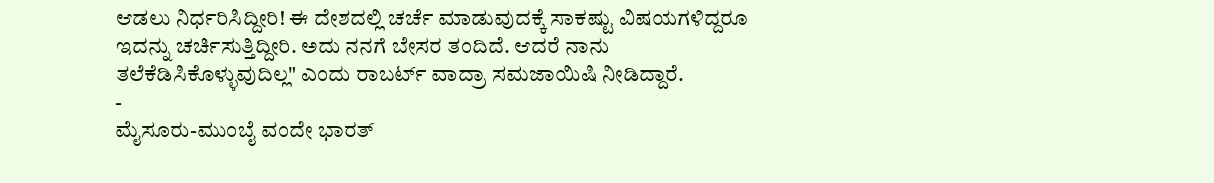ಆಡಲು ನಿರ್ಧರಿಸಿದ್ದೀರಿ! ಈ ದೇಶದಲ್ಲಿ ಚರ್ಚೆ ಮಾಡುವುದಕ್ಕೆ ಸಾಕಷ್ಟು ವಿಷಯಗಳಿದ್ದರೂ ಇದನ್ನು ಚರ್ಚಿಸುತ್ತಿದ್ದೀರಿ. ಅದು ನನಗೆ ಬೇಸರ ತಂದಿದೆ. ಆದರೆ ನಾನು ತಲೆಕೆಡಿಸಿಕೊಳ್ಳುವುದಿಲ್ಲ" ಎಂದು ರಾಬರ್ಟ್ ವಾದ್ರಾ ಸಮಜಾಯಿಷಿ ನೀಡಿದ್ದಾರೆ.
-
ಮೈಸೂರು-ಮುಂಬೈ ವಂದೇ ಭಾರತ್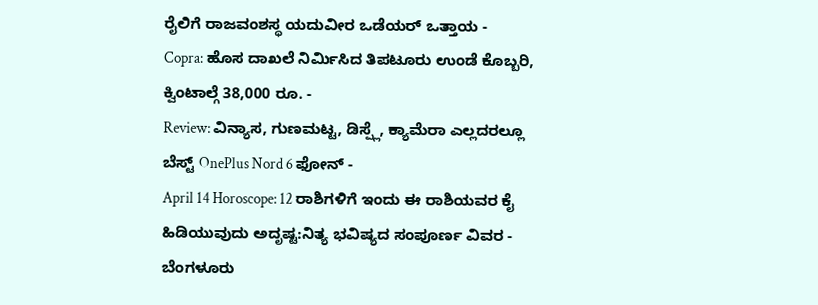ರೈಲಿಗೆ ರಾಜವಂಶಸ್ಥ ಯದುವೀರ ಒಡೆಯರ್ ಒತ್ತಾಯ -
Copra: ಹೊಸ ದಾಖಲೆ ನಿರ್ಮಿಸಿದ ತಿಪಟೂರು ಉಂಡೆ ಕೊಬ್ಬರಿ, ಕ್ವಿಂಟಾಲ್ಗೆ 38,000 ರೂ. -
Review: ವಿನ್ಯಾಸ, ಗುಣಮಟ್ಟ, ಡಿಸ್ಪ್ಲೆ, ಕ್ಯಾಮೆರಾ ಎಲ್ಲದರಲ್ಲೂ ಬೆಸ್ಟ್ OnePlus Nord 6 ಫೋನ್ -
April 14 Horoscope: 12 ರಾಶಿಗಳಿಗೆ ಇಂದು ಈ ರಾಶಿಯವರ ಕೈ ಹಿಡಿಯುವುದು ಅದೃಷ್ಟ:ನಿತ್ಯ ಭವಿಷ್ಯದ ಸಂಪೂರ್ಣ ವಿವರ -
ಬೆಂಗಳೂರು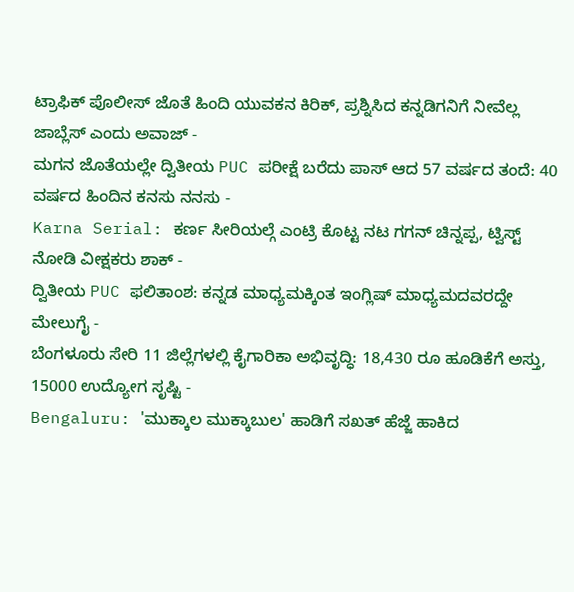ಟ್ರಾಫಿಕ್ ಪೊಲೀಸ್ ಜೊತೆ ಹಿಂದಿ ಯುವಕನ ಕಿರಿಕ್, ಪ್ರಶ್ನಿಸಿದ ಕನ್ನಡಿಗನಿಗೆ ನೀವೆಲ್ಲ ಜಾಬ್ಲೆಸ್ ಎಂದು ಅವಾಜ್ -
ಮಗನ ಜೊತೆಯಲ್ಲೇ ದ್ವಿತೀಯ PUC ಪರೀಕ್ಷೆ ಬರೆದು ಪಾಸ್ ಆದ 57 ವರ್ಷದ ತಂದೆ: 40 ವರ್ಷದ ಹಿಂದಿನ ಕನಸು ನನಸು -
Karna Serial: ಕರ್ಣ ಸೀರಿಯಲ್ಗೆ ಎಂಟ್ರಿ ಕೊಟ್ಟ ನಟ ಗಗನ್ ಚಿನ್ನಪ್ಪ, ಟ್ವಿಸ್ಟ್ ನೋಡಿ ವೀಕ್ಷಕರು ಶಾಕ್ -
ದ್ವಿತೀಯ PUC ಫಲಿತಾಂಶ: ಕನ್ನಡ ಮಾಧ್ಯಮಕ್ಕಿಂತ ಇಂಗ್ಲಿಷ್ ಮಾಧ್ಯಮದವರದ್ದೇ ಮೇಲುಗೈ -
ಬೆಂಗಳೂರು ಸೇರಿ 11 ಜಿಲ್ಲೆಗಳಲ್ಲಿ ಕೈಗಾರಿಕಾ ಅಭಿವೃದ್ಧಿ: 18,430 ರೂ ಹೂಡಿಕೆಗೆ ಅಸ್ತು, 15000 ಉದ್ಯೋಗ ಸೃಷ್ಟಿ -
Bengaluru: 'ಮುಕ್ಕಾಲ ಮುಕ್ಕಾಬುಲ' ಹಾಡಿಗೆ ಸಖತ್ ಹೆಜ್ಜೆ ಹಾಕಿದ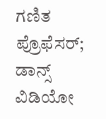ಗಣಿತ ಪ್ರೊಫೆಸರ್; ಡಾನ್ಸ್ ವಿಡಿಯೋ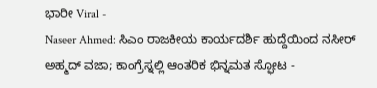ಭಾರೀ Viral -
Naseer Ahmed: ಸಿಎಂ ರಾಜಕೀಯ ಕಾರ್ಯದರ್ಶಿ ಹುದ್ದೆಯಿಂದ ನಸೀರ್ ಅಹ್ಮದ್ ವಜಾ; ಕಾಂಗ್ರೆಸ್ನಲ್ಲಿ ಆಂತರಿಕ ಭಿನ್ನಮತ ಸ್ಫೋಟ -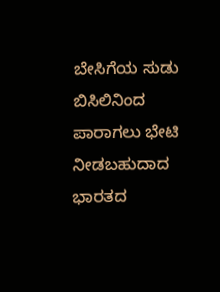ಬೇಸಿಗೆಯ ಸುಡು ಬಿಸಿಲಿನಿಂದ ಪಾರಾಗಲು ಭೇಟಿ ನೀಡಬಹುದಾದ ಭಾರತದ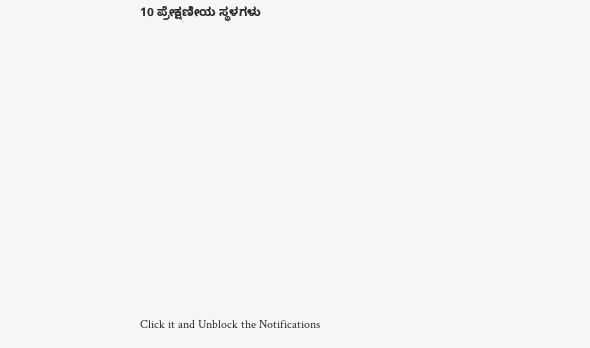10 ಪ್ರೇಕ್ಷಣೀಯ ಸ್ಥಳಗಳು












Click it and Unblock the Notifications